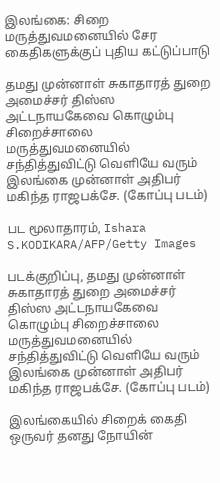இலங்கை: சிறை மருத்துவமனையில் சேர கைதிகளுக்குப் புதிய கட்டுப்பாடு

தமது முன்னாள் சுகாதாரத் துறை அமைச்சர் திஸ்ஸ அட்டநாயகேவை கொழும்பு சிறைச்சாலை மருத்துவமனையில் சந்தித்துவிட்டு வெளியே வரும் இலங்கை முன்னாள் அதிபர் மகிந்த ராஜபக்சே. (கோப்பு படம்)

பட மூலாதாரம், Ishara S.KODIKARA/AFP/Getty Images

படக்குறிப்பு, தமது முன்னாள் சுகாதாரத் துறை அமைச்சர் திஸ்ஸ அட்டநாயகேவை கொழும்பு சிறைச்சாலை மருத்துவமனையில் சந்தித்துவிட்டு வெளியே வரும் இலங்கை முன்னாள் அதிபர் மகிந்த ராஜபக்சே. (கோப்பு படம்)

இலங்கையில் சிறைக் கைதி ஒருவர் தனது நோயின்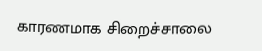காரணமாக சிறைச்சாலை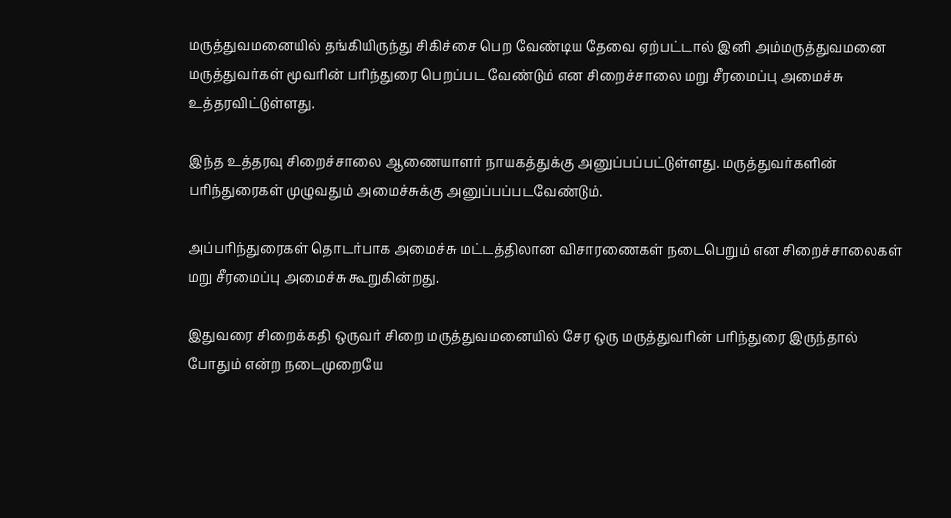மருத்துவமனையில் தங்கியிருந்து சிகிச்சை பெற வேண்டிய தேவை ஏற்பட்டால் இனி அம்மருத்துவமனை மருத்துவர்கள் மூவரின் பரிந்துரை பெறப்பட வேண்டும் என சிறைச்சாலை மறு சீரமைப்பு அமைச்சு உத்தரவிட்டுள்ளது.

இந்த உத்தரவு சிறைச்சாலை ஆணையாளர் நாயகத்துக்கு அனுப்பப்பட்டுள்ளது. மருத்துவர்களின் பரிந்துரைகள் முழுவதும் அமைச்சுக்கு அனுப்பப்படவேண்டும்.

அப்பரிந்துரைகள் தொடர்பாக அமைச்சு மட்டத்திலான விசாரணைகள் நடைபெறும் என சிறைச்சாலைகள் மறு சீரமைப்பு அமைச்சு கூறுகின்றது.

இதுவரை சிறைக்கதி ஒருவர் சிறை மருத்துவமனையில் சேர ஒரு மருத்துவரின் பரிந்துரை இருந்தால் போதும் என்ற நடைமுறையே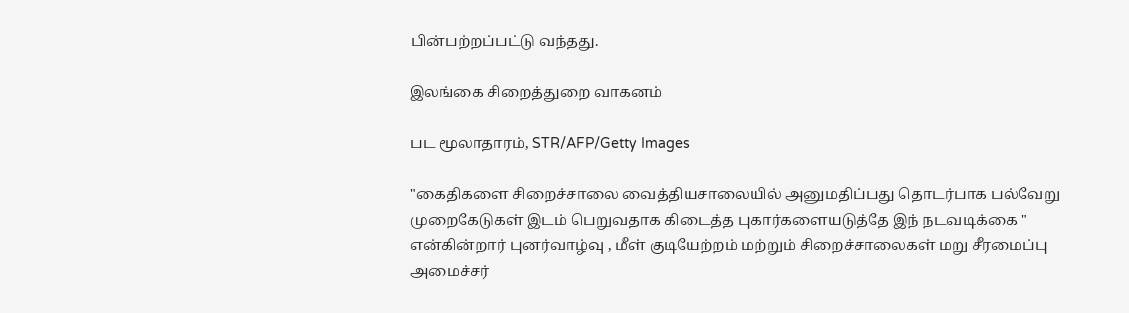பின்பற்றப்பட்டு வந்தது.

இலங்கை சிறைத்துறை வாகனம்

பட மூலாதாரம், STR/AFP/Getty Images

"கைதிகளை சிறைச்சாலை வைத்தியசாலையில் அனுமதிப்பது தொடர்பாக பல்வேறு முறைகேடுகள் இடம் பெறுவதாக கிடைத்த புகார்களையடுத்தே இந் நடவடிக்கை " என்கின்றார் புனர்வாழ்வு , மீள் குடியேற்றம் மற்றும் சிறைச்சாலைகள் மறு சீரமைப்பு அமைச்சர்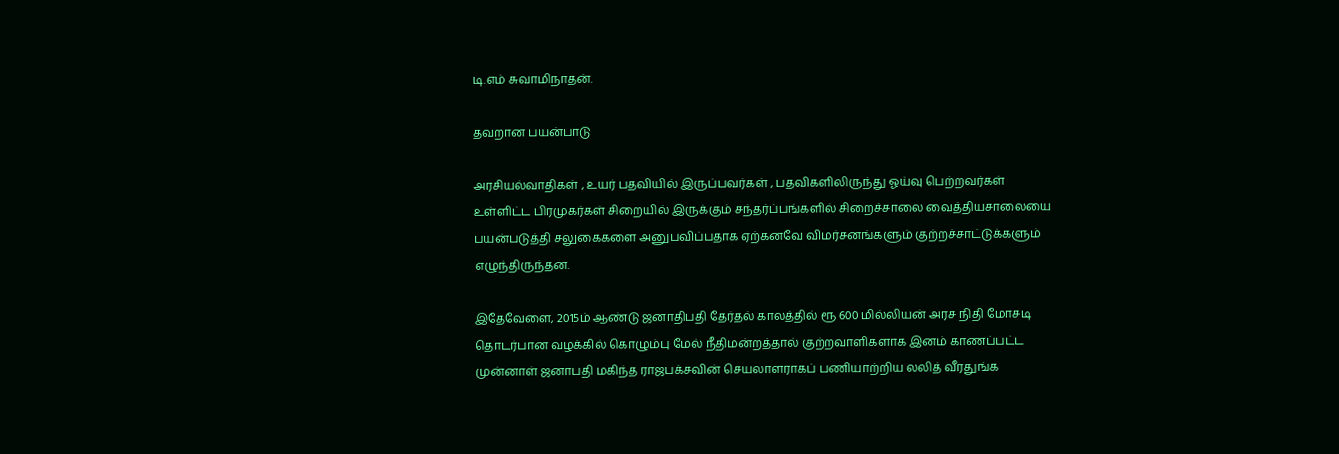டி.எம் சுவாமிநாதன்.

தவறான பயன்பாடு

அரசியல்வாதிகள் , உயர் பதவியில் இருப்பவர்கள் , பதவிகளிலிருந்து ஓய்வு பெற்றவர்கள் உள்ளிட்ட பிரமுகர்கள் சிறையில் இருக்கும் சந்தர்ப்பங்களில் சிறைச்சாலை வைத்தியசாலையை பயன்படுத்தி சலுகைகளை அனுபவிப்பதாக ஏற்கனவே விமர்சனங்களும் குற்றச்சாட்டுக்களும் எழுந்திருந்தன.

இதேவேளை, 2015ம் ஆண்டு ஜனாதிபதி தேர்தல் காலத்தில் ரூ 600 மில்லியன் அரச நிதி மோசடி தொடர்பான வழக்கில் கொழும்பு மேல் நீதிமன்றத்தால் குற்றவாளிகளாக இனம் காணப்பட்ட முன்னாள் ஜனாபதி மகிந்த ராஜபக்சவின் செயலாளராகப் பணியாற்றிய லலித் வீரதுங்க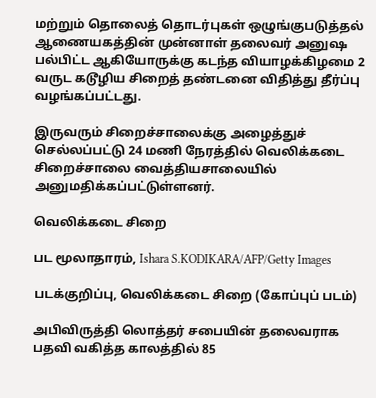மற்றும் தொலைத் தொடர்புகள் ஒழுங்குபடுத்தல் ஆணையகத்தின் முன்னாள் தலைவர் அனுஷ பல்பிட்ட ஆகியோருக்கு கடந்த வியாழக்கிழமை 2 வருட கடூழிய சிறைத் தண்டனை விதித்து தீர்ப்பு வழங்கப்பட்டது.

இருவரும் சிறைச்சாலைக்கு அழைத்துச் செல்லப்பட்டு 24 மணி நேரத்தில் வெலிக்கடை சிறைச்சாலை வைத்தியசாலையில் அனுமதிக்கப்பட்டுள்ளனர்.

வெலிக்கடை சிறை

பட மூலாதாரம், Ishara S.KODIKARA/AFP/Getty Images

படக்குறிப்பு, வெலிக்கடை சிறை (கோப்புப் படம்)

அபிவிருத்தி லொத்தர் சபையின் தலைவராக பதவி வகித்த காலத்தில் 85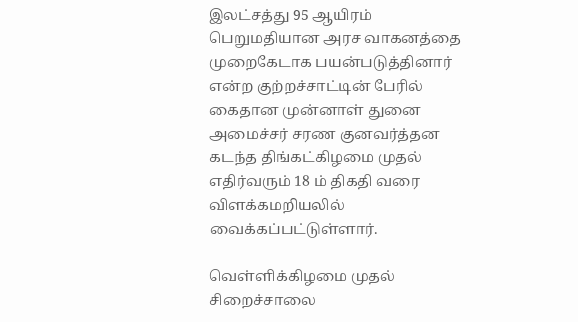இலட்சத்து 95 ஆயிரம் பெறுமதியான அரச வாகனத்தை முறைகேடாக பயன்படுத்தினார் என்ற குற்றச்சாட்டின் பேரில் கைதான முன்னாள் துனை அமைச்சர் சரண குனவர்த்தன கடந்த திங்கட்கிழமை முதல் எதிர்வரும் 18 ம் திகதி வரை விளக்கமறியலில் வைக்கப்பட்டுள்ளார்.

வெள்ளிக்கிழமை முதல் சிறைச்சாலை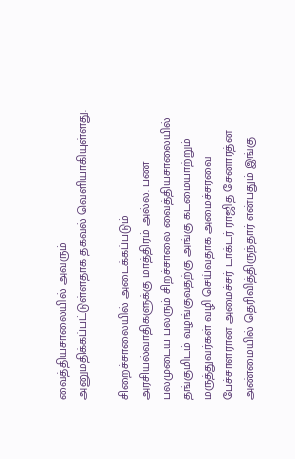வைத்தியசாலையில் அவரும் அனுமதிக்கப்பட்டுள்ளதாக தகவல் வெளியாகியுள்ளது.

சிறைச்சாலையில் அடைக்கப்படும் அரசியல்வாதிகளுக்கு மாத்திரம் அல்ல. பண பலமுடைய பலரும் சிறச்சாலை வைத்தியசாலையில் தங்குமிடம் வழங்குவதற்கு அங்கு கடமையாற்றும் மருத்துவர்கள் வழி செய்வதாக அமைச்சரவை பேச்சாளரான அமைச்சர் டாக்டர் ராஜித சேனாரத்ன அண்மையில் தெரிவித்திருந்தார் என்பதும் இங்கு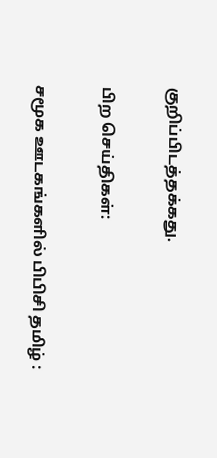குறிப்பிடத்தக்கது.

பிற செய்திகள்:

சமூக ஊடகங்களில் பிபிசி தமிழ் :